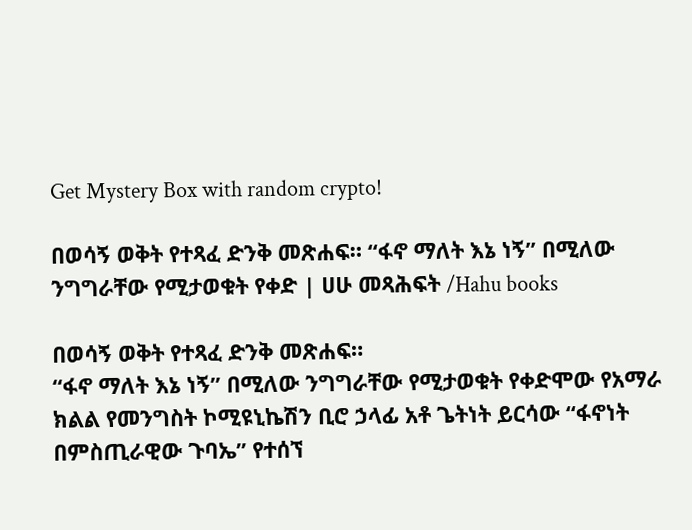Get Mystery Box with random crypto!

በወሳኝ ወቅት የተጻፈ ድንቅ መጽሐፍ። “ፋኖ ማለት እኔ ነኝ” በሚለው ንግግራቸው የሚታወቁት የቀድ | ሀሁ መጻሕፍት /Hahu books

በወሳኝ ወቅት የተጻፈ ድንቅ መጽሐፍ።
“ፋኖ ማለት እኔ ነኝ” በሚለው ንግግራቸው የሚታወቁት የቀድሞው የአማራ ክልል የመንግስት ኮሚዩኒኬሽን ቢሮ ኃላፊ አቶ ጌትነት ይርሳው “ፋኖነት በምስጢራዊው ጉባኤ” የተሰኘ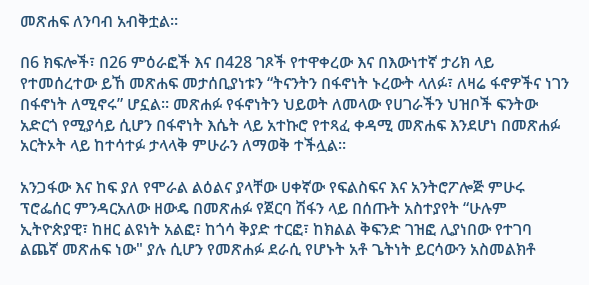መጽሐፍ ለንባብ አብቅቷል።

በ6 ክፍሎች፣ በ26 ምዕራፎች እና በ428 ገጾች የተዋቀረው እና በእውነተኛ ታሪክ ላይ የተመሰረተው ይኸ መጽሐፍ መታሰቢያነቱን “ትናንትን በፋኖነት ኑረውት ላለፉ፣ ለዛሬ ፋኖዎችና ነገን በፋኖነት ለሚኖሩ” ሆኗል፡፡ መጽሐፉ የፋኖነትን ህይወት ለመላው የሀገራችን ህዝቦች ፍንትው አድርጎ የሚያሳይ ሲሆን በፋኖነት እሴት ላይ አተኩሮ የተጻፈ ቀዳሚ መጽሐፍ እንደሆነ በመጽሐፉ አርትኦት ላይ ከተሳተፉ ታላላቅ ምሁራን ለማወቅ ተችሏል፡፡

አንጋፋው እና ከፍ ያለ የሞራል ልዕልና ያላቸው ሀቀኛው የፍልስፍና እና አንትሮፖሎጅ ምሁሩ ፕሮፌሰር ምንዳርአለው ዘውዴ በመጽሐፉ የጀርባ ሽፋን ላይ በሰጡት አስተያየት “ሁሉም ኢትዮጵያዊ፣ ከዘር ልዩነት አልፎ፣ ከጎሳ ቅያድ ተርፎ፣ ከክልል ቅፍንድ ገዝፎ ሊያነበው የተገባ ልጨኛ መጽሐፍ ነው" ያሉ ሲሆን የመጽሐፉ ደራሲ የሆኑት አቶ ጌትነት ይርሳውን አስመልክቶ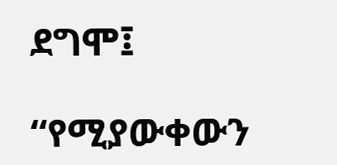ደግሞ፤

“የሚያውቀውን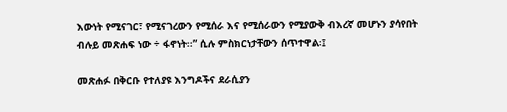እውነት የሚናገር፣ የሚናገረውን የሚሰራ እና የሚሰራውን የሚያውቅ ብእረኛ መሆኑን ያሳየበት ብሉይ መጽሐፍ ነው ÷ ፋኖነት፡፡” ሲሉ ምስክርነታቸውን ሰጥተዋል፡፤

መጽሐፉ በቅርቡ የተለያዩ እንግዶችና ደራሲያን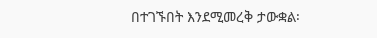በተገኙበት እንደሚመረቅ ታውቋል፡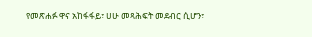የመጽሐፉ ዋና አከፋፋይ፣ ሀሁ መጻሕፍት መደብር ሲሆን፣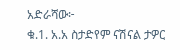አድራሻው፦
ቁ.1. አ.አ ስታድየም ናሽናል ታዎር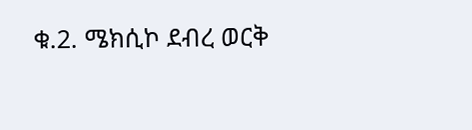ቁ.2. ሜክሲኮ ደብረ ወርቅ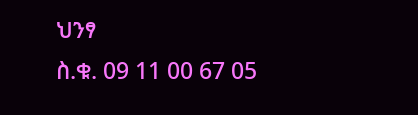ህንፃ
ስ.ቁ. 09 11 00 67 05